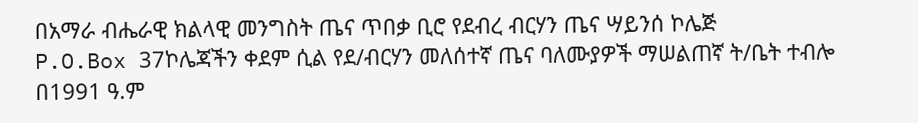በአማራ ብሔራዊ ክልላዊ መንግስት ጤና ጥበቃ ቢሮ የደብረ ብርሃን ጤና ሣይንሰ ኮሌጅ
P.O.Box 37ኮሌጃችን ቀደም ሲል የደ/ብርሃን መለሰተኛ ጤና ባለሙያዎች ማሠልጠኛ ት/ቤት ተብሎ በ1991 ዓ.ም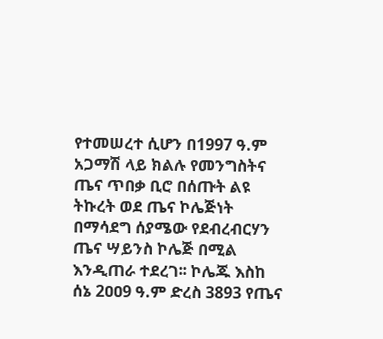የተመሠረተ ሲሆን በ1997 ዓ.ም አጋማሽ ላይ ክልሉ የመንግስትና ጤና ጥበቃ ቢሮ በሰጡት ልዩ ትኩረት ወደ ጤና ኮሌጅነት በማሳደግ ሰያሜው የደብረብርሃን ጤና ሣይንስ ኮሌጅ በሚል እንዲጠራ ተደረገ፡፡ ኮሌጁ እስከ ሰኔ 2ዐዐ9 ዓ.ም ድረስ 3893 የጤና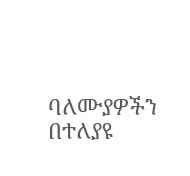ባለሙያዎችን በተለያዩ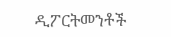ዲፖርትመንቶች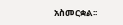አስመርቋል፡፡